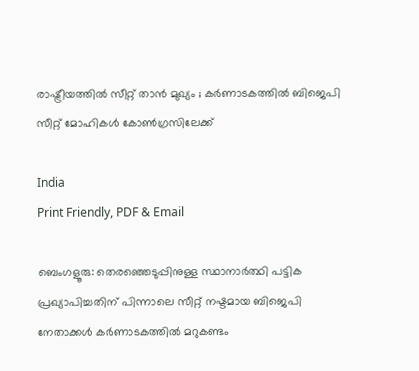രാഷ്ട്രീയത്തിൽ സീറ്റ് താൻ മുഖ്യം ; കർണാടകത്തിൽ ബിജെപി സീറ്റ് മോഹികൾ കോൺഗ്രസിലേക്ക്

India
Print Friendly, PDF & Email

ബെംഗളൂരു: തെരഞ്ഞെടുപ്പിനുള്ള സ്ഥാനാർത്ഥി പട്ടിക പ്രഖ്യാപിച്ചതിന് പിന്നാലെ സീറ്റ് നഷ്ടമായ ബിജെപി നേതാക്കൾ കർണാടകത്തിൽ മറുകണ്ടം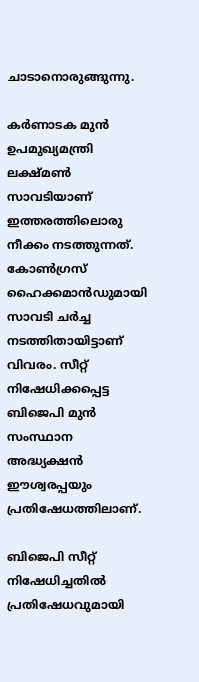ചാടാനൊരുങ്ങുന്നു.

കർണാടക മുൻ ഉപമുഖ്യമന്ത്രി ലക്ഷ്മൺ സാവടിയാണ് ഇത്തരത്തിലൊരു നീക്കം നടത്തുന്നത്. കോൺഗ്രസ് ഹൈക്കമാൻഡുമായി സാവടി ചർച്ച നടത്തിതായിട്ടാണ് വിവരം. സീറ്റ് നിഷേധിക്കപ്പെട്ട ബിജെപി മുൻ സംസ്ഥാന അദ്ധ്യക്ഷൻ ഈശ്വരപ്പയും പ്രതിഷേധത്തിലാണ്.

ബിജെപി സീറ്റ് നിഷേധിച്ചതിൽ പ്രതിഷേധവുമായി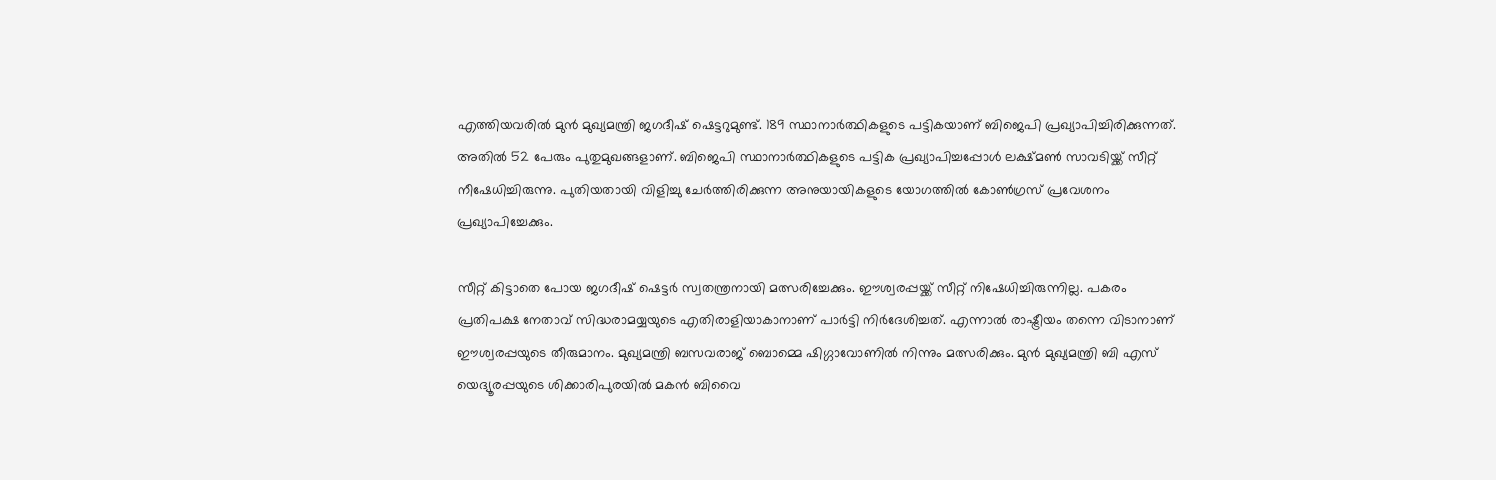എത്തിയവരിൽ മുൻ മുഖ്യമന്ത്രി ജഗദീഷ് ഷെട്ടറുമുണ്ട്. 189 സ്ഥാനാർത്ഥികളുടെ പട്ടികയാണ് ബിജെപി പ്രഖ്യാപിച്ചിരിക്കുന്നത്. അതിൽ 52 പേരും പുതുമുഖങ്ങളാണ്. ബിജെപി സ്ഥാനാർത്ഥികളുടെ പട്ടിക പ്രഖ്യാപിച്ചപ്പോൾ ലക്ഷ്മൺ സാവടിയ്ക്ക് സീറ്റ് നീഷേധിച്ചിരുന്നു. പുതിയതായി വിളിച്ചു ചേർത്തിരിക്കുന്ന അനുയായികളുടെ യോഗത്തിൽ കോൺഗ്രസ് പ്രവേശനം പ്രഖ്യാപിച്ചേക്കും.

സീറ്റ് കിട്ടാതെ പോയ ജഗദീഷ് ഷെട്ടർ സ്വതന്ത്രനായി മത്സരിച്ചേക്കും. ഈശ്വരപ്പയ്ക്ക് സീറ്റ് നിഷേധിച്ചിരുന്നില്ല. പകരം പ്രതിപക്ഷ നേതാവ് സിദ്ധരാമയ്യയുടെ എതിരാളിയാകാനാണ് പാർട്ടി നിർദേശിച്ചത്. എന്നാൽ രാഷ്ട്രീയം തന്നെ വിടാനാണ് ഈശ്വരപ്പയുടെ തീരുമാനം. മുഖ്യമന്ത്രി ബസവരാജ് ബൊമ്മെ ഷിഗ്ഗാവോണിൽ നിന്നും മത്സരിക്കും. മുൻ മുഖ്യമന്ത്രി ബി എസ് യെദ്യൂരപ്പയുടെ ശിക്കാരിപുരയിൽ മകൻ ബിവൈ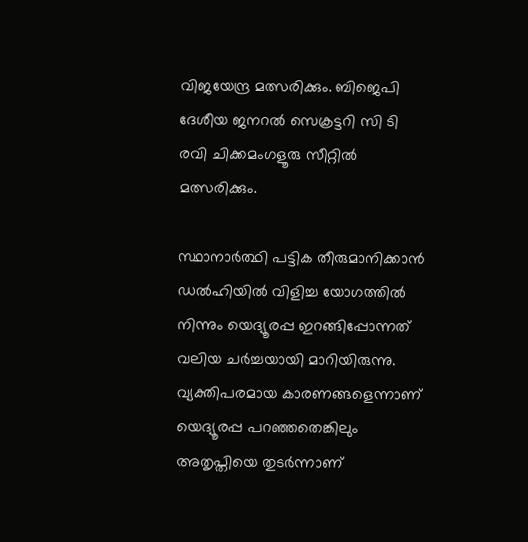വിജയേന്ദ്ര മത്സരിക്കും. ബിജെപി ദേശീയ ജനറൽ സെക്രട്ടറി സി ടി രവി ചിക്കമംഗളൂരു സീറ്റിൽ മത്സരിക്കും.

സ്ഥാനാർത്ഥി പട്ടിക തീരുമാനിക്കാൻ ഡൽഹിയിൽ വിളിച്ച യോഗത്തിൽ നിന്നും യെദ്യൂരപ്പ ഇറങ്ങിപ്പോന്നത് വലിയ ചർച്ചയായി മാറിയിരുന്നു. വ്യക്തിപരമായ കാരണങ്ങളെന്നാണ് യെദ്യൂരപ്പ പറഞ്ഞതെങ്കിലും അതൃപ്തിയെ തുടർന്നാണ്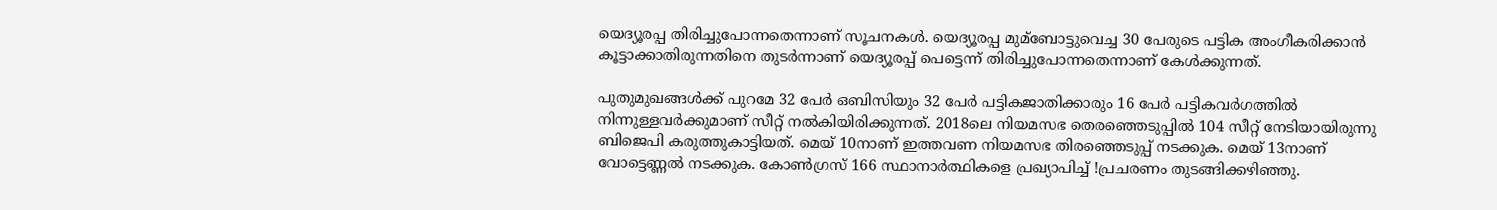യെദ്യൂരപ്പ തിരിച്ചുപോന്നതെന്നാണ് സൂചനകൾ. യെദ്യൂരപ്പ മുമ്‌ബോട്ടുവെച്ച 30 പേരുടെ പട്ടിക അംഗീകരിക്കാൻ കൂട്ടാക്കാതിരുന്നതിനെ തുടർന്നാണ് യെദ്യൂരപ്പ് പെട്ടെന്ന് തിരിച്ചുപോന്നതെന്നാണ് കേൾക്കുന്നത്.

പുതുമുഖങ്ങൾക്ക് പുറമേ 32 പേർ ഒബിസിയും 32 പേർ പട്ടികജാതിക്കാരും 16 പേർ പട്ടികവർഗത്തിൽ നിന്നുള്ളവർക്കുമാണ് സീറ്റ് നൽകിയിരിക്കുന്നത്. 2018ലെ നിയമസഭ തെരഞ്ഞെടുപ്പിൽ 104 സീറ്റ് നേടിയായിരുന്നു ബിജെപി കരുത്തുകാട്ടിയത്. മെയ് 10നാണ് ഇത്തവണ നിയമസഭ തിരഞ്ഞെടുപ്പ് നടക്കുക. മെയ് 13നാണ് വോട്ടെണ്ണൽ നടക്കുക. കോൺഗ്രസ് 166 സ്ഥാനാർത്ഥികളെ പ്രഖ്യാപിച്ച് !പ്രചരണം തുടങ്ങിക്കഴിഞ്ഞു.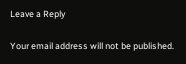Leave a Reply

Your email address will not be published.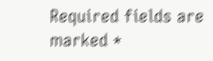Required fields are marked *